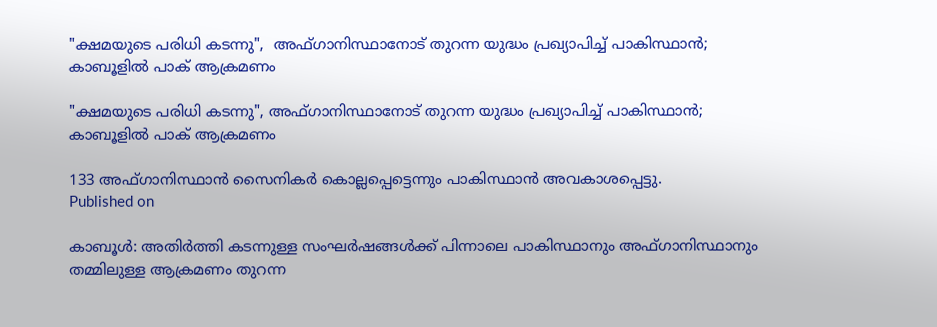"ക്ഷമയുടെ പരിധി കടന്നു",  അഫ്ഗാനിസ്ഥാനോട് തുറന്ന യുദ്ധം പ്രഖ്യാപിച്ച് പാകിസ്ഥാൻ; കാബൂളില്‍ പാക് ആക്രമണം

"ക്ഷമയുടെ പരിധി കടന്നു", അഫ്ഗാനിസ്ഥാനോട് തുറന്ന യുദ്ധം പ്രഖ്യാപിച്ച് പാകിസ്ഥാൻ; കാബൂളില്‍ പാക് ആക്രമണം

133 അഫ്ഗാനിസ്ഥാന്‍ സൈനികര്‍ കൊല്ലപ്പെട്ടെന്നും പാകിസ്ഥാന്‍ അവകാശപ്പെട്ടു.
Published on

കാബൂള്‍: അതിർത്തി കടന്നുള്ള സംഘർഷങ്ങൾക്ക് പിന്നാലെ പാകിസ്ഥാനും അഫ്ഗാനിസ്ഥാനും തമ്മിലുള്ള ആക്രമണം തുറന്ന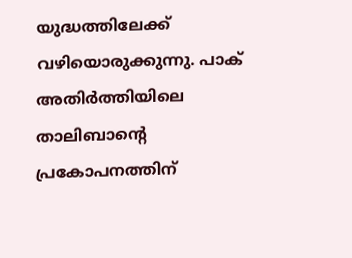യുദ്ധത്തിലേക്ക് വഴിയൊരുക്കുന്നു. പാക് അതിര്‍ത്തിയിലെ താലിബാൻ്റെ പ്രകോപനത്തിന്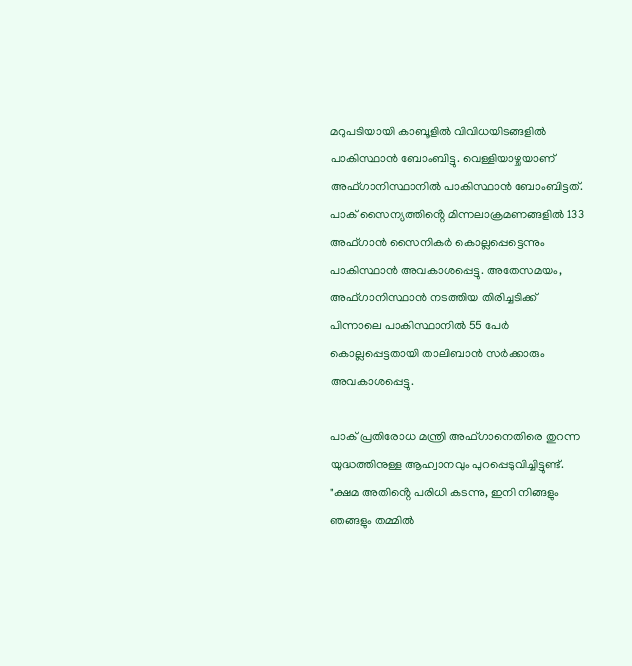മറുപടിയായി കാബൂളില്‍ വിവിധയിടങ്ങളില്‍ പാകിസ്ഥാന്‍ ബോംബിട്ടു. വെള്ളിയാഴ്ചയാണ് അഫ്ഗാനിസ്ഥാനില്‍ പാകിസ്ഥാന്‍ ബോംബിട്ടത്. പാക് സൈന്യത്തിൻ്റെ മിന്നലാക്രമണങ്ങളിൽ 133 അഫ്ഗാൻ സൈനികര്‍ കൊല്ലപ്പെട്ടെന്നും പാകിസ്ഥാന്‍ അവകാശപ്പെട്ടു. അതേസമയം, അഫ്ഗാനിസ്ഥാൻ നടത്തിയ തിരിച്ചടിക്ക് പിന്നാലെ പാകിസ്ഥാനിൽ 55 പേര്‍ കൊല്ലപ്പെട്ടതായി താലിബാൻ സർക്കാരും അവകാശപ്പെട്ടു.

പാക് പ്രതിരോധ മന്ത്രി അഫ്ഗാനെതിരെ തുറന്ന യുദ്ധത്തിനുള്ള ആഹ്വാനവും പുറപ്പെടുവിച്ചിട്ടുണ്ട്. "ക്ഷമ അതിൻ്റെ പരിധി കടന്നു, ഇനി നിങ്ങളും ഞങ്ങളും തമ്മില്‍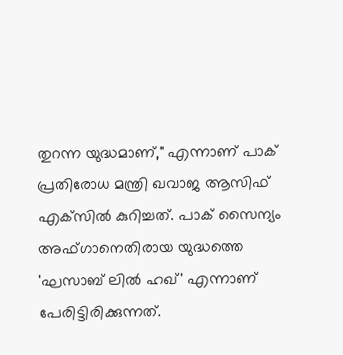തുറന്ന യുദ്ധമാണ്," എന്നാണ് പാക് പ്രതിരോധ മന്ത്രി ഖവാജ ആസിഫ് എക്‌സില്‍ കുറിച്ചത്. പാക് സൈന്യം അഫ്ഗാനെതിരായ യുദ്ധത്തെ 'ഘസാബ് ലില്‍ ഹഖ്' എന്നാണ് പേരിട്ടിരിക്കുന്നത്.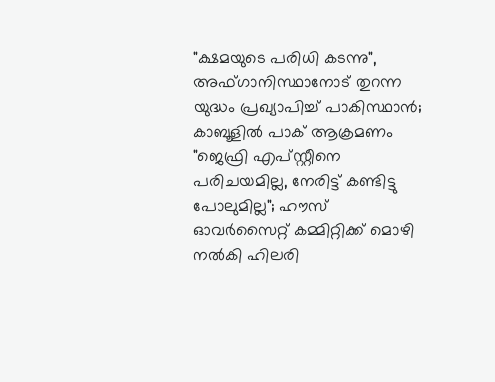"ക്ഷമയുടെ പരിധി കടന്നു",  അഫ്ഗാനിസ്ഥാനോട് തുറന്ന യുദ്ധം പ്രഖ്യാപിച്ച് പാകിസ്ഥാൻ; കാബൂളില്‍ പാക് ആക്രമണം
"ജെഫ്രി എപ്സ്റ്റീനെ പരിചയമില്ല, നേരിട്ട് കണ്ടിട്ടു പോലുമില്ല"; ഹൗസ് ഓവര്‍സൈറ്റ് കമ്മിറ്റിക്ക് മൊഴി നല്‍കി ഹിലരി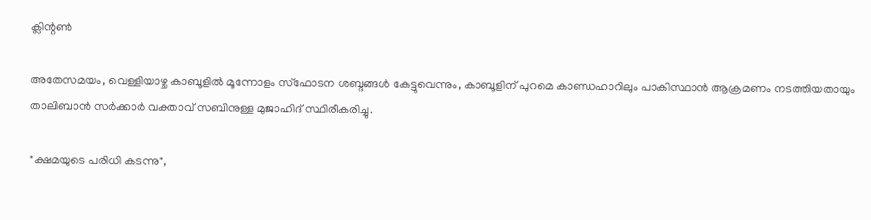ക്ലിന്റണ്‍

അതേസമയം, വെള്ളിയാഴ്ച കാബൂളില്‍ മൂന്നോളം സ്‌ഫോടന ശബ്ദങ്ങള്‍ കേട്ടുവെന്നും, കാബൂളിന് പുറമെ കാണ്ഡഹാറിലും പാകിസ്ഥാന്‍ ആക്രമണം നടത്തിയതായും താലിബാന്‍ സര്‍ക്കാര്‍ വക്താവ് സബിനുള്ള മുജാഹിദ് സ്ഥിരീകരിച്ചു.

"ക്ഷമയുടെ പരിധി കടന്നു",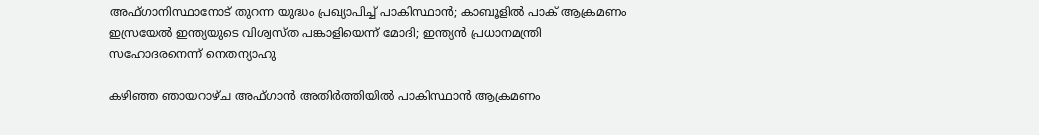അഫ്ഗാനിസ്ഥാനോട് തുറന്ന യുദ്ധം പ്രഖ്യാപിച്ച് പാകിസ്ഥാൻ; കാബൂളില്‍ പാക് ആക്രമണം
ഇസ്രയേല്‍ ഇന്ത്യയുടെ വിശ്വസ്ത പങ്കാളിയെന്ന് മോദി; ഇന്ത്യന്‍ പ്രധാനമന്ത്രി സഹോദരനെന്ന് നെതന്യാഹു

കഴിഞ്ഞ ഞായറാഴ്ച അഫ്ഗാന്‍ അതിര്‍ത്തിയില്‍ പാകിസ്ഥാന്‍ ആക്രമണം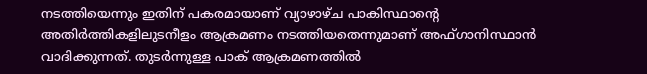നടത്തിയെന്നും ഇതിന് പകരമായാണ് വ്യാഴാഴ്ച പാകിസ്ഥാൻ്റെ അതിര്‍ത്തികളിലുടനീളം ആക്രമണം നടത്തിയതെന്നുമാണ് അഫ്ഗാനിസ്ഥാന്‍ വാദിക്കുന്നത്. തുടര്‍ന്നുള്ള പാക് ആക്രമണത്തില്‍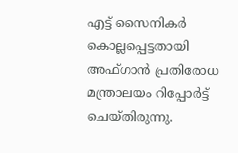എട്ട് സൈനികര്‍ കൊല്ലപ്പെട്ടതായി അഫ്ഗാന്‍ പ്രതിരോധ മന്ത്രാലയം റിപ്പോര്‍ട്ട് ചെയ്തിരുന്നു.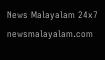News Malayalam 24x7
newsmalayalam.com